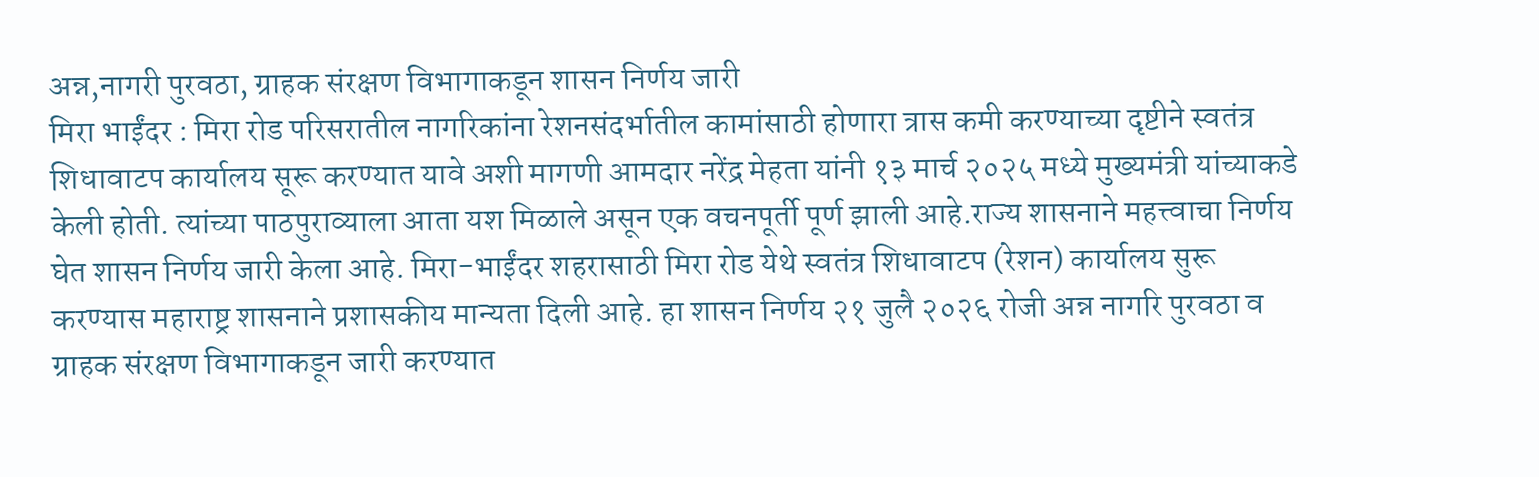अन्न,नागरी पुरवठा, ग्राहक संरक्षण विभागाकडून शासन निर्णय जारी
मिरा भाईंदर : मिरा रोड परिसरातील नागरिकांना रेशनसंदर्भातील कामांसाठी होणारा त्रास कमी करण्याच्या दृष्टीने स्वतंत्र शिधावाटप कार्यालय सूरू करण्यात यावे अशी मागणी आमदार नरेंद्र मेहता यांनी १३ मार्च २०२५ मध्ये मुख्यमंत्री यांच्याकडे केली होती. त्यांच्या पाठपुराव्याला आता यश मिळाले असून एक वचनपूर्ती पूर्ण झाली आहे.राज्य शासनाने महत्त्वाचा निर्णय घेत शासन निर्णय जारी केला आहे. मिरा-भाईंदर शहरासाठी मिरा रोड येथे स्वतंत्र शिधावाटप (रेशन) कार्यालय सुरू करण्यास महाराष्ट्र शासनाने प्रशासकीय मान्यता दिली आहे. हा शासन निर्णय २१ जुलै २०२६ रोजी अन्न नागरि पुरवठा व ग्राहक संरक्षण विभागाकडून जारी करण्यात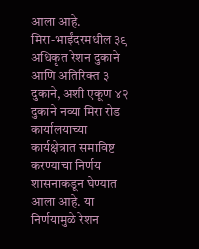आला आहे.
मिरा-भाईंदरमधील ३९ अधिकृत रेशन दुकाने आणि अतिरिक्त ३ दुकाने, अशी एकूण ४२ दुकाने नव्या मिरा रोड कार्यालयाच्या कार्यक्षेत्रात समाविष्ट करण्याचा निर्णय शासनाकडून घेण्यात आला आहे. या निर्णयामुळे रेशन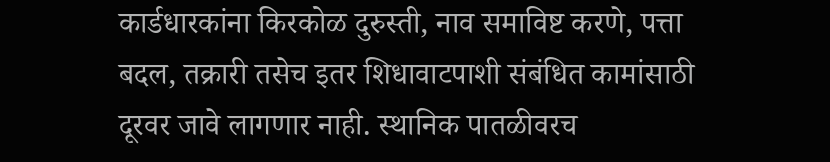कार्डधारकांना किरकोळ दुरुस्ती, नाव समाविष्ट करणे, पत्ता बदल, तक्रारी तसेच इतर शिधावाटपाशी संबंधित कामांसाठी दूरवर जावे लागणार नाही. स्थानिक पातळीवरच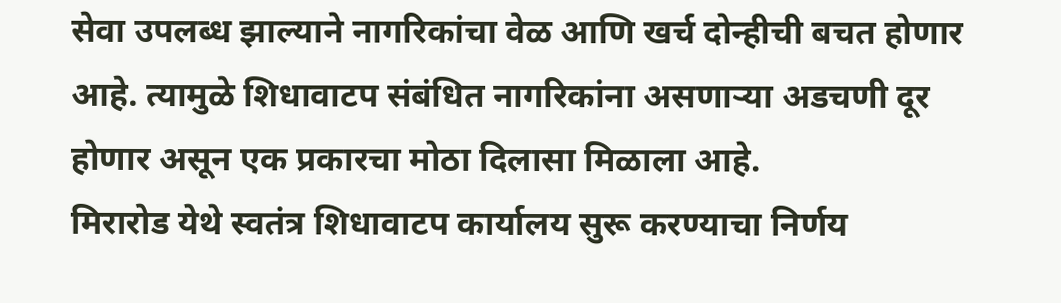सेवा उपलब्ध झाल्याने नागरिकांचा वेळ आणि खर्च दोन्हीची बचत होणार आहे. त्यामुळे शिधावाटप संबंधित नागरिकांना असणाऱ्या अडचणी दूर होणार असून एक प्रकारचा मोठा दिलासा मिळाला आहे.
मिरारोड येथे स्वतंत्र शिधावाटप कार्यालय सुरू करण्याचा निर्णय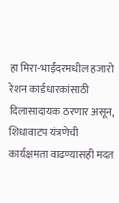हा मिरा-भाईंदरमधील हजारो रेशन कार्डधारकांसाठी दिलासादायक ठरणार असून, शिधावाटप यंत्रणेची कार्यक्षमता वाढण्यासही मदत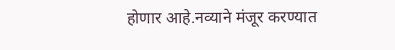होणार आहे.नव्याने मंजूर करण्यात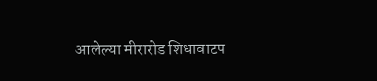आलेल्या मीरारोड शिधावाटप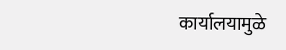कार्यालयामुळे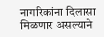नागरिकांना दिलासा मिळणार असल्याने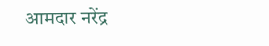आमदार नरेंद्र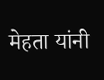मेहता यांनी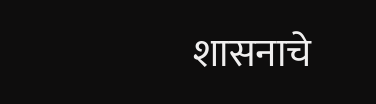शासनाचे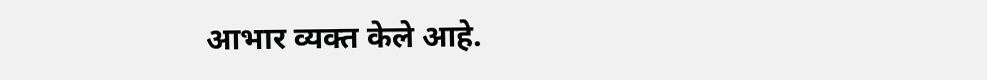आभार व्यक्त केले आहे.